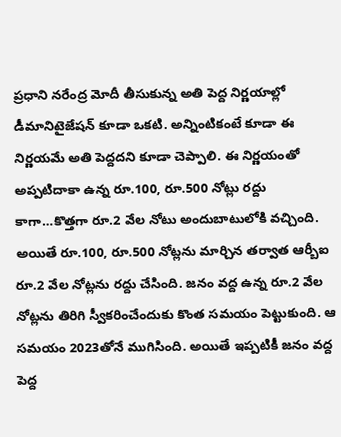ప్రధాని నరేంద్ర మోదీ తీసుకున్న అతి పెద్ద నిర్ణయాల్లో డీమానిటైజేషన్ కూడా ఒకటి. అన్నింటికంటే కూడా ఈ నిర్ణయమే అతి పెద్దదని కూడా చెప్పాలి. ఈ నిర్ణయంతో అప్పటిదాకా ఉన్న రూ.100, రూ.500 నోట్లు రద్దు కాగా…కొత్తగా రూ.2 వేల నోటు అందుబాటులోకి వచ్చింది. అయితే రూ.100, రూ.500 నోట్లను మార్చిన తర్వాత ఆర్బీఐ రూ.2 వేల నోట్లను రద్దు చేసింది. జనం వద్ద ఉన్న రూ.2 వేల నోట్లను తిరిగి స్వీకరించేందుకు కొంత సమయం పెట్టుకుంది. ఆ సమయం 2023తోనే ముగిసింది. అయితే ఇప్పటికీ జనం వద్ద పెద్ద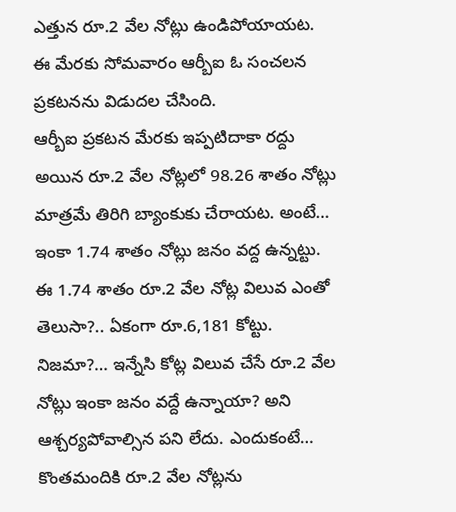ఎత్తున రూ.2 వేల నోట్లు ఉండిపోయాయట. ఈ మేరకు సోమవారం ఆర్బీఐ ఓ సంచలన ప్రకటనను విడుదల చేసింది.
ఆర్బీఐ ప్రకటన మేరకు ఇప్పటిదాకా రద్దు అయిన రూ.2 వేల నోట్లలో 98.26 శాతం నోట్లు మాత్రమే తిరిగి బ్యాంకుకు చేరాయట. అంటే… ఇంకా 1.74 శాతం నోట్లు జనం వద్ద ఉన్నట్టు. ఈ 1.74 శాతం రూ.2 వేల నోట్ల విలువ ఎంతో తెలుసా?.. ఏకంగా రూ.6,181 కోట్టు. నిజమా?… ఇన్నేసి కోట్ల విలువ చేసే రూ.2 వేల నోట్లు ఇంకా జనం వద్దే ఉన్నాయా? అని ఆశ్చర్యపోవాల్సిన పని లేదు. ఎందుకంటే… కొంతమందికి రూ.2 వేల నోట్లను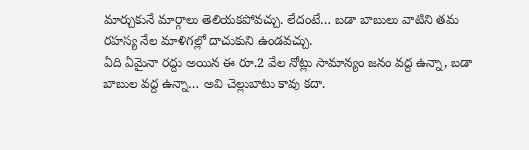మార్చుకునే మార్గాలు తెలియకపోవచ్చు. లేదంటే… బడా బాబులు వాటిని తమ రహస్య నేల మాళిగల్లో దాచుకుని ఉండవచ్చు.
ఏది ఏమైనా రద్దు అయిన ఈ రూ.2 వేల నోట్లు సామాన్యం జనం వద్ద ఉన్నా, బడా బాబుల వద్ద ఉన్నా… అవి చెల్లుబాటు కావు కదా.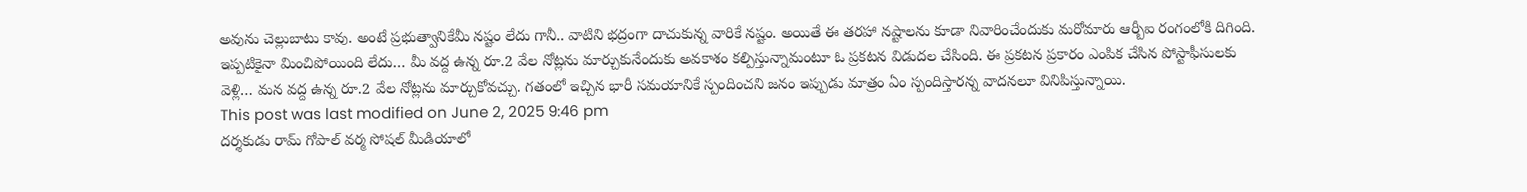అవును చెల్లుబాటు కావు. అంటే ప్రభుత్వానికేమీ నష్టం లేదు గానీ.. వాటిని భద్రంగా దాచుకున్న వారికే నష్టం. అయితే ఈ తరహా నష్టాలను కూడా నివారించేందుకు మరోమారు ఆర్బీఐ రంగంలోకి దిగింది. ఇప్పటికైనా మించిపోయింది లేదు… మీ వద్ద ఉన్న రూ.2 వేల నోట్లను మార్చుకునేందుకు అవకాశం కల్పిస్తున్నామంటూ ఓ ప్రకటన విడుదల చేసింది. ఈ ప్రకటన ప్రకారం ఎంపిక చేసిన పోస్టాఫీసులకు వెళ్లి… మన వద్ద ఉన్న రూ.2 వేల నోట్లను మార్చుకోవచ్చు. గతంలో ఇచ్చిన భారీ సమయానికే స్పందించని జనం ఇప్పుడు మాత్రం ఏం స్పందిస్తారన్న వాదనలూ వినిపిస్తున్నాయి.
This post was last modified on June 2, 2025 9:46 pm
దర్శకుడు రామ్ గోపాల్ వర్మ సోషల్ మీడియాలో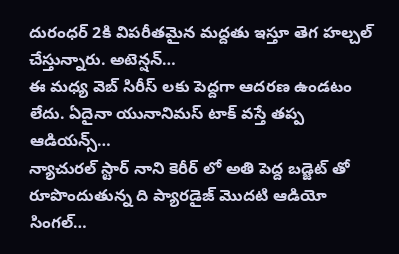దురంధర్ 2కి విపరీతమైన మద్దతు ఇస్తూ తెగ హల్చల్ చేస్తున్నారు. అటెన్షన్…
ఈ మధ్య వెబ్ సిరీస్ లకు పెద్దగా ఆదరణ ఉండటం లేదు. ఏదైనా యునానిమస్ టాక్ వస్తే తప్ప ఆడియన్స్…
న్యాచురల్ స్టార్ నాని కెరీర్ లో అతి పెద్ద బడ్జెట్ తో రూపొందుతున్న ది ప్యారడైజ్ మొదటి ఆడియో సింగల్…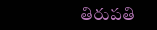తిరుపతి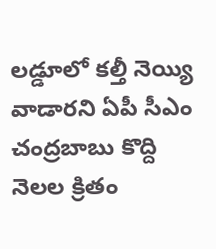లడ్డూలో కల్తీ నెయ్యి వాడారని ఏపీ సీఎం చంద్రబాబు కొద్ది నెలల క్రితం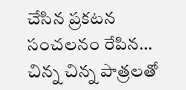చేసిన ప్రకటన సంచలనం రేపిన…
చిన్న చిన్న పాత్రలతో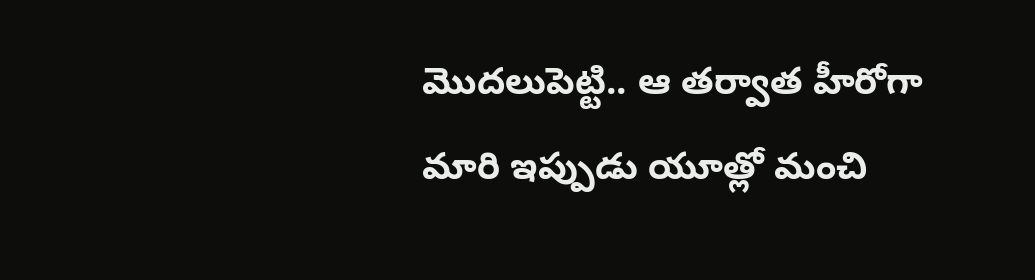మొదలుపెట్టి.. ఆ తర్వాత హీరోగా మారి ఇప్పుడు యూత్లో మంచి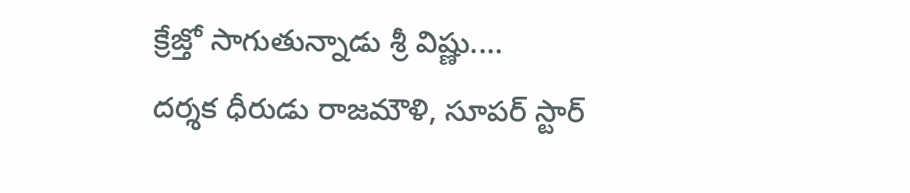క్రేజ్తో సాగుతున్నాడు శ్రీ విష్ణు.…
దర్శక ధీరుడు రాజమౌళి, సూపర్ స్టార్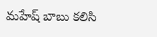మహేష్ బాబు కలిసి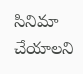సినిమా చేయాలని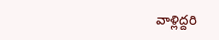వాళ్లిద్దరి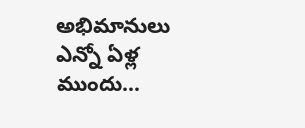అభిమానులు ఎన్నో ఏళ్ల ముందు…